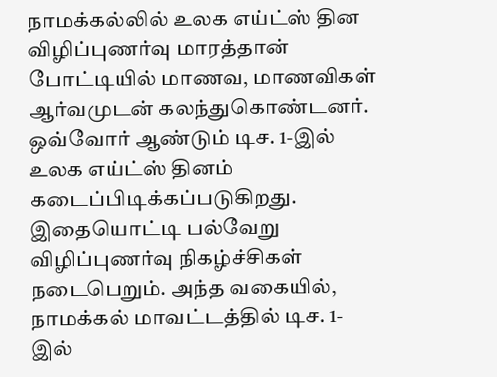நாமக்கல்லில் உலக எய்ட்ஸ் தின விழிப்புணர்வு மாரத்தான் போட்டியில் மாணவ, மாணவிகள் ஆர்வமுடன் கலந்துகொண்டனர்.
ஒவ்வோர் ஆண்டும் டிச. 1-இல் உலக எய்ட்ஸ் தினம் கடைப்பிடிக்கப்படுகிறது. இதையொட்டி பல்வேறு விழிப்புணர்வு நிகழ்ச்சிகள் நடைபெறும். அந்த வகையில், நாமக்கல் மாவட்டத்தில் டிச. 1-இல்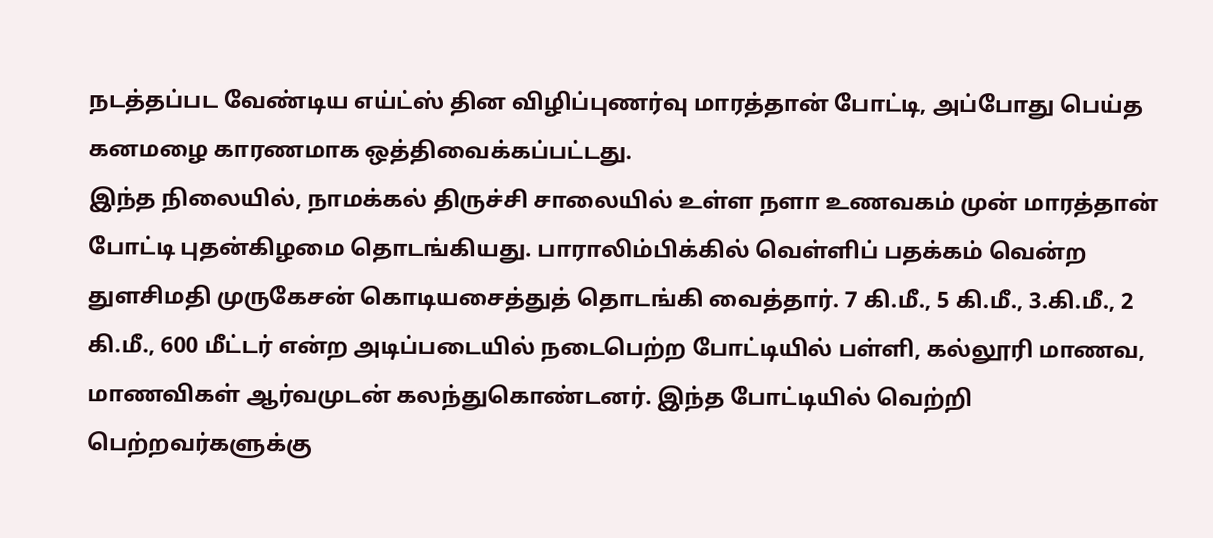நடத்தப்பட வேண்டிய எய்ட்ஸ் தின விழிப்புணர்வு மாரத்தான் போட்டி, அப்போது பெய்த கனமழை காரணமாக ஒத்திவைக்கப்பட்டது.
இந்த நிலையில், நாமக்கல் திருச்சி சாலையில் உள்ள நளா உணவகம் முன் மாரத்தான் போட்டி புதன்கிழமை தொடங்கியது. பாராலிம்பிக்கில் வெள்ளிப் பதக்கம் வென்ற துளசிமதி முருகேசன் கொடியசைத்துத் தொடங்கி வைத்தார். 7 கி.மீ., 5 கி.மீ., 3.கி.மீ., 2 கி.மீ., 600 மீட்டர் என்ற அடிப்படையில் நடைபெற்ற போட்டியில் பள்ளி, கல்லூரி மாணவ, மாணவிகள் ஆர்வமுடன் கலந்துகொண்டனர். இந்த போட்டியில் வெற்றி பெற்றவர்களுக்கு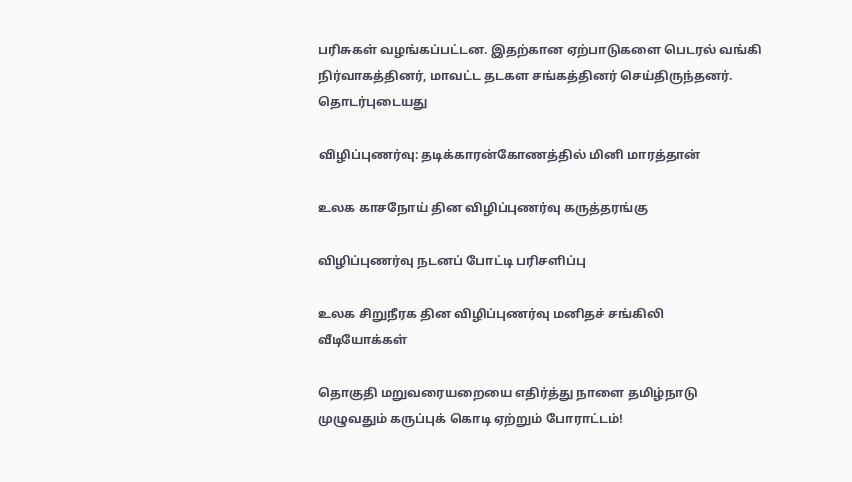பரிசுகள் வழங்கப்பட்டன. இதற்கான ஏற்பாடுகளை பெடரல் வங்கி நிர்வாகத்தினர், மாவட்ட தடகள சங்கத்தினர் செய்திருந்தனர்.
தொடர்புடையது

விழிப்புணர்வு: தடிக்காரன்கோணத்தில் மினி மாரத்தான்

உலக காசநோய் தின விழிப்புணர்வு கருத்தரங்கு

விழிப்புணர்வு நடனப் போட்டி பரிசளிப்பு

உலக சிறுநீரக தின விழிப்புணர்வு மனிதச் சங்கிலி
வீடியோக்கள்

தொகுதி மறுவரையறையை எதிர்த்து நாளை தமிழ்நாடு முழுவதும் கருப்புக் கொடி ஏற்றும் போராட்டம்!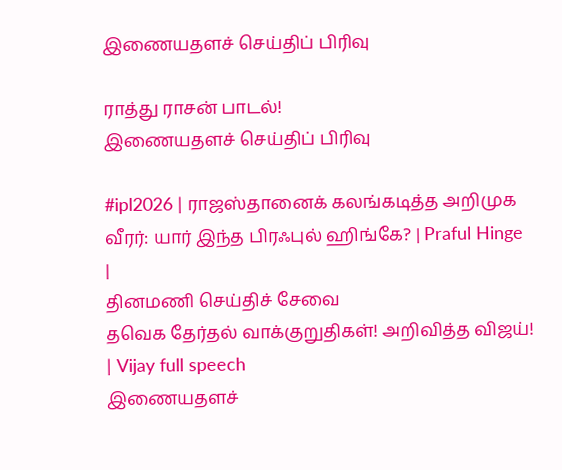இணையதளச் செய்திப் பிரிவு

ராத்து ராசன் பாடல்!
இணையதளச் செய்திப் பிரிவு

#ipl2026 | ராஜஸ்தானைக் கலங்கடித்த அறிமுக வீரர்: யார் இந்த பிரஃபுல் ஹிங்கே? | Praful Hinge |
தினமணி செய்திச் சேவை
தவெக தேர்தல் வாக்குறுதிகள்! அறிவித்த விஜய்! | Vijay full speech
இணையதளச்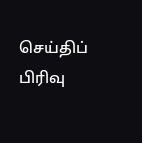செய்திப் பிரிவு